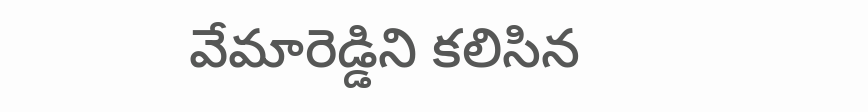వేమారెడ్డిని కలిసిన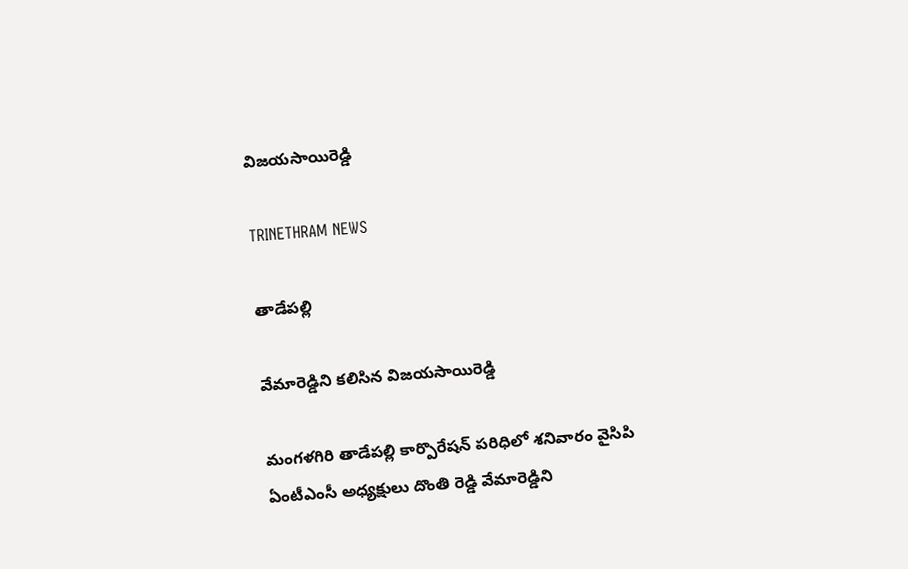విజయసాయిరెడ్డి

TRINETHRAM NEWS

తాడేపల్లి

వేమారెడ్డిని కలిసిన విజయసాయిరెడ్డి

మంగళగిరి తాడేపల్లి కార్పొరేషన్ పరిధిలో శనివారం వైసిపి ఏంటీఎంసీ అధ్యక్షులు దొంతి రెడ్డి వేమారెడ్డిని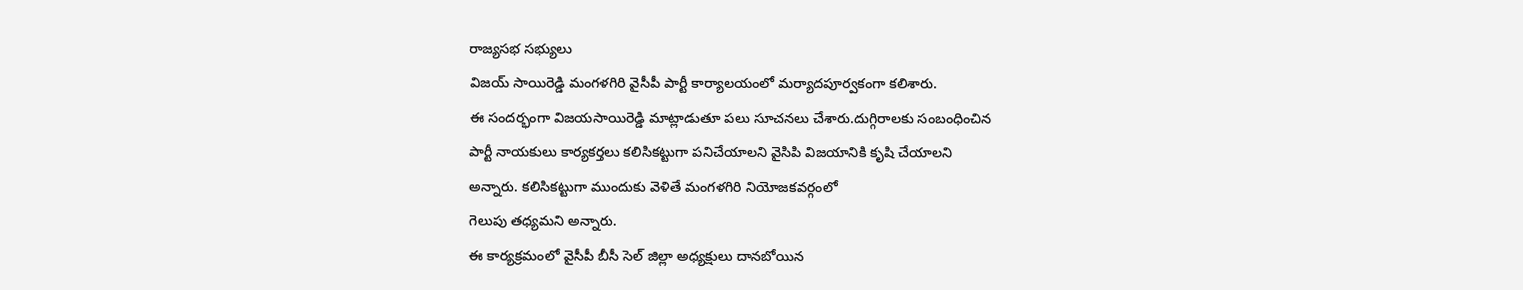రాజ్యసభ సభ్యులు
విజయ్ సాయిరెడ్డి మంగళగిరి వైసీపీ పార్టీ కార్యాలయంలో మర్యాదపూర్వకంగా కలిశారు.
ఈ సందర్భంగా విజయసాయిరెడ్డి మాట్లాడుతూ పలు సూచనలు చేశారు.దుగ్గిరాలకు సంబంధించిన
పార్టీ నాయకులు కార్యకర్తలు కలిసికట్టుగా పనిచేయాలని వైసిపి విజయానికి కృషి చేయాలని
అన్నారు. కలిసికట్టుగా ముందుకు వెళితే మంగళగిరి నియోజకవర్గంలో
గెలుపు తధ్యమని అన్నారు.
ఈ కార్యక్రమంలో వైసీపీ బీసీ సెల్ జిల్లా అధ్యక్షులు దానబోయిన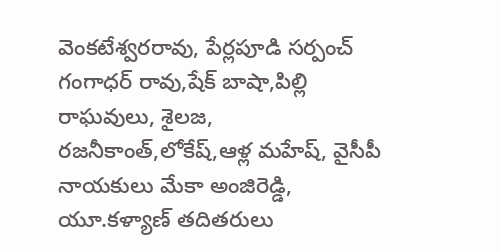వెంకటేశ్వరరావు, పేర్లపూడి సర్పంచ్ గంగాధర్ రావు,షేక్ బాషా,పిల్లి రాఘవులు, శైలజ, రజనీకాంత్,లోకేష్,ఆళ్ల మహేష్, వైసీపీ నాయకులు మేకా అంజిరెడ్డి, యూ.కళ్యాణ్ తదితరులు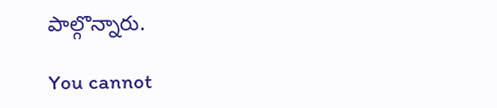పాల్గొన్నారు.

You cannot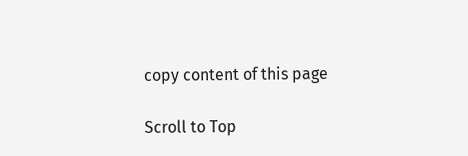copy content of this page

Scroll to Top